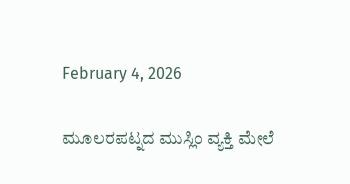February 4, 2026

ಮೂಲರಪಟ್ನದ ಮುಸ್ಲಿಂ ವ್ಯಕ್ತಿ ಮೇಲೆ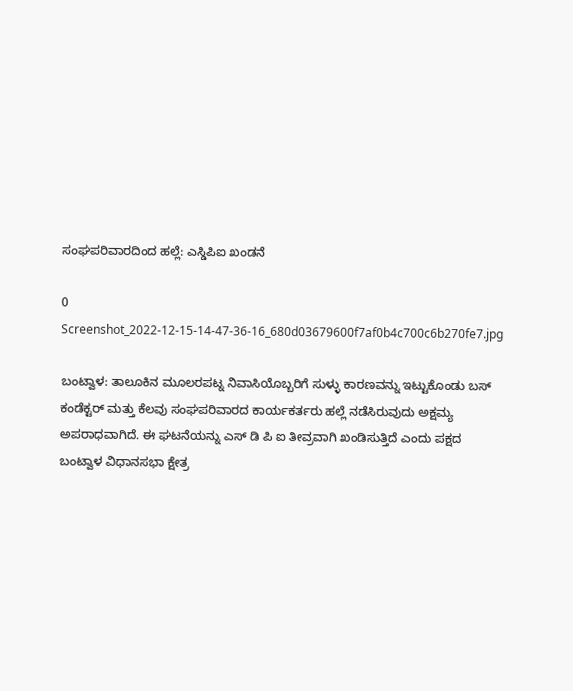ಸಂಘಪರಿವಾರದಿಂದ ಹಲ್ಲೆ: ಎಸ್ಡಿಪಿಐ ಖಂಡನೆ

0
Screenshot_2022-12-15-14-47-36-16_680d03679600f7af0b4c700c6b270fe7.jpg

ಬಂಟ್ವಾಳ: ತಾಲೂಕಿನ ಮೂಲರಪಟ್ನ ನಿವಾಸಿಯೊಬ್ಬರಿಗೆ ಸುಳ್ಳು ಕಾರಣವನ್ನು ಇಟ್ಟುಕೊಂಡು ಬಸ್ ಕಂಡೆಕ್ಟರ್ ಮತ್ತು ಕೆಲವು ಸಂಘಪರಿವಾರದ ಕಾರ್ಯಕರ್ತರು ಹಲ್ಲೆ ನಡೆಸಿರುವುದು ಅಕ್ಷಮ್ಯ ಅಪರಾಧವಾಗಿದೆ. ಈ ಘಟನೆಯನ್ನು ಎಸ್ ಡಿ ಪಿ ಐ ತೀವ್ರವಾಗಿ ಖಂಡಿಸುತ್ತಿದೆ ಎಂದು ಪಕ್ಷದ ಬಂಟ್ವಾಳ ವಿಧಾನಸಭಾ ಕ್ಷೇತ್ರ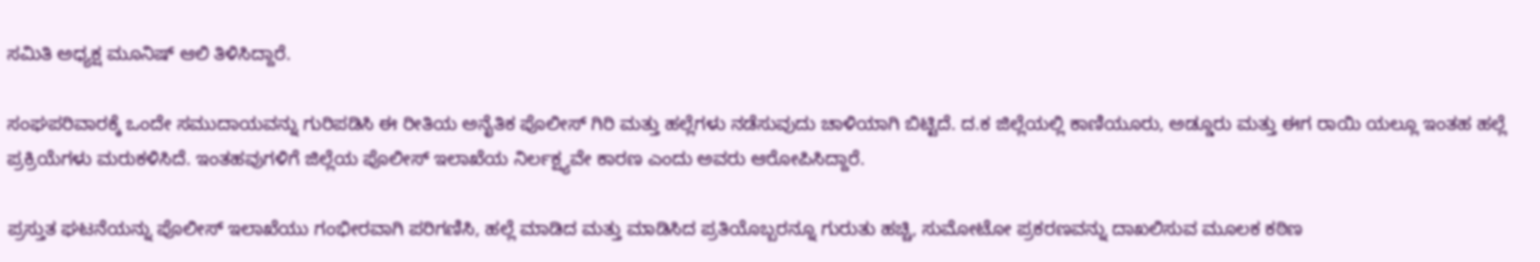ಸಮಿತಿ ಅಧ್ಯಕ್ಷ ಮೂನಿಷ್ ಆಲಿ ತಿಳಿಸಿದ್ದಾರೆ.

ಸಂಘಪರಿವಾರಕ್ಕೆ ಒಂದೇ ಸಮುದಾಯವನ್ನು ಗುರಿಪಡಿಸಿ ಈ ರೀತಿಯ ಅನೈತಿಕ ಪೊಲೀಸ್ ಗಿರಿ ಮತ್ತು ಹಲ್ಲೆಗಳು ನಡೆಸುವುದು ಚಾಳಿಯಾಗಿ ಬಿಟ್ಟಿದೆ. ದ.ಕ ಜಿಲ್ಲೆಯಲ್ಲಿ ಕಾಣಿಯೂರು, ಅಡ್ಡೂರು ಮತ್ತು ಈಗ ರಾಯಿ ಯಲ್ಲೂ ಇಂತಹ ಹಲ್ಲೆ ಪ್ರಕ್ರಿಯೆಗಳು ಮರುಕಳಿಸಿದೆ. ಇಂತಹವುಗಳಿಗೆ ಜಿಲ್ಲೆಯ ಪೊಲೀಸ್ ಇಲಾಖೆಯ ನಿರ್ಲಕ್ಷ್ಯವೇ ಕಾರಣ ಎಂದು ಅವರು ಆರೋಪಿಸಿದ್ದಾರೆ.

ಪ್ರಸ್ತುತ ಘಟನೆಯನ್ನು ಪೊಲೀಸ್ ಇಲಾಖೆಯು ಗಂಭೀರವಾಗಿ ಪರಿಗಣಿಸಿ, ಹಲ್ಲೆ ಮಾಡಿದ ಮತ್ತು ಮಾಡಿಸಿದ ಪ್ರತಿಯೊಬ್ಬರನ್ನೂ ಗುರುತು ಹಚ್ಚಿ, ಸುಮೋಟೋ ಪ್ರಕರಣವನ್ನು ದಾಖಲಿಸುವ ಮೂಲಕ ಕಠಿಣ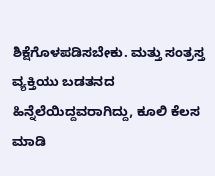ಶಿಕ್ಷೆಗೊಳಪಡಿಸಬೇಕು. ಮತ್ತು ಸಂತ್ರಸ್ತ ವ್ಯಕ್ತಿಯು ಬಡತನದ ಹಿನ್ನೆಲೆಯಿದ್ದವರಾಗಿದ್ದು, ಕೂಲಿ ಕೆಲಸ ಮಾಡಿ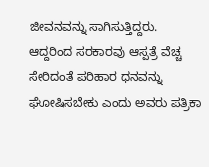ಜೀವನವನ್ನು ಸಾಗಿಸುತ್ತಿದ್ದರು. ಆದ್ದರಿಂದ ಸರಕಾರವು ಆಸ್ಪತ್ರೆ ವೆಚ್ಚ ಸೇರಿದಂತೆ ಪರಿಹಾರ ಧನವನ್ನು ಘೋಷಿಸಬೇಕು ಎಂದು ಅವರು ಪತ್ರಿಕಾ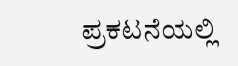ಪ್ರಕಟನೆಯಲ್ಲಿ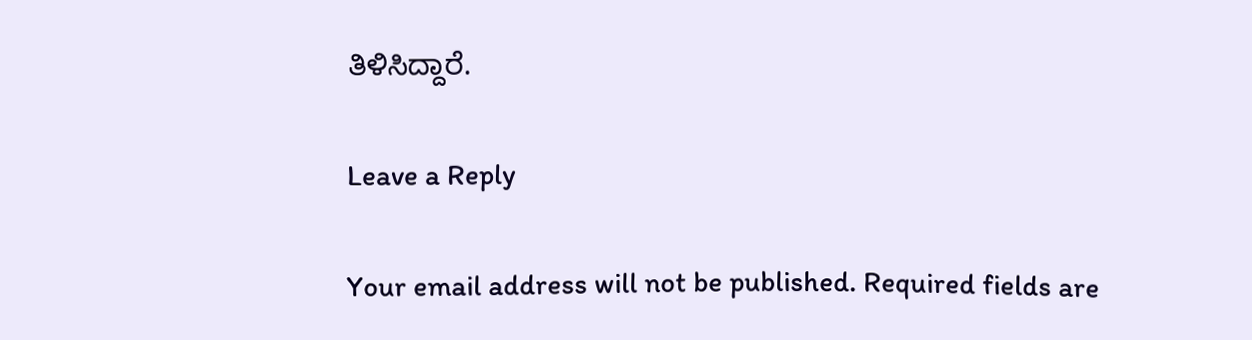ತಿಳಿಸಿದ್ದಾರೆ.

Leave a Reply

Your email address will not be published. Required fields are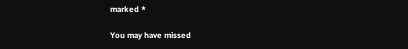marked *

You may have missed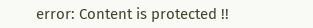error: Content is protected !!